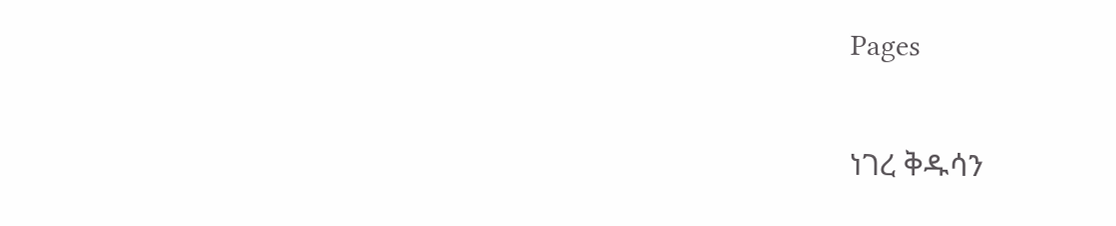Pages

ነገረ ቅዱሳን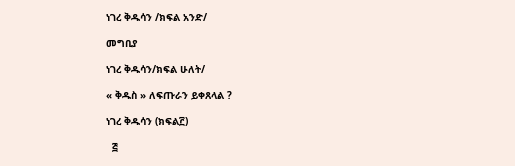ነገረ ቅዱሳን /ክፍል አንድ/

መግቢያ

ነገረ ቅዱሳን/ክፍል ሁለት/

« ቅዱስ » ለፍጡራን ይቀጸላል ?

ነገረ ቅዱሳን (ክፍል፫)

  ፭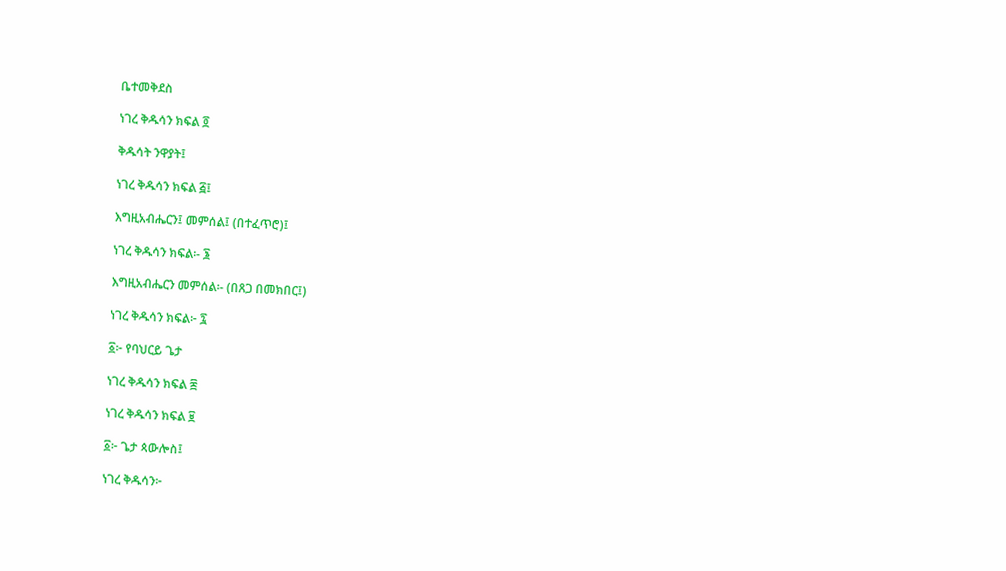ቤተመቅደስ

ነገረ ቅዱሳን ክፍል ፬

ቅዱሳት ንዋያት፤

ነገረ ቅዱሳን ክፍል ፭፤

እግዚአብሔርን፤ መምሰል፤ (በተፈጥሮ)፤

ነገረ ቅዱሳን ክፍል፡- ፮

እግዚአብሔርን መምሰል፡- (በጸጋ በመክበር፤)

ነገረ ቅዱሳን ክፍል፦ ፯

፩፦ የባህርይ ጌታ

ነገረ ቅዱሳን ክፍል ፰

ነገረ ቅዱሳን ክፍል ፱

፩፦ ጌታ ጳውሎስ፤

ነገረ ቅዱሳን፦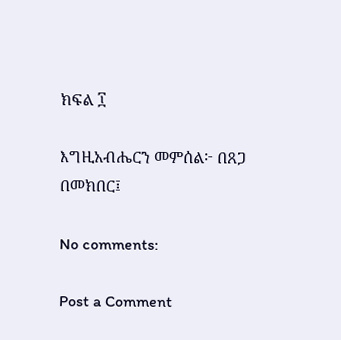ክፍል ፲

እግዚአብሔርን መምሰል፦ በጸጋ በመክበር፤

No comments:

Post a Comment